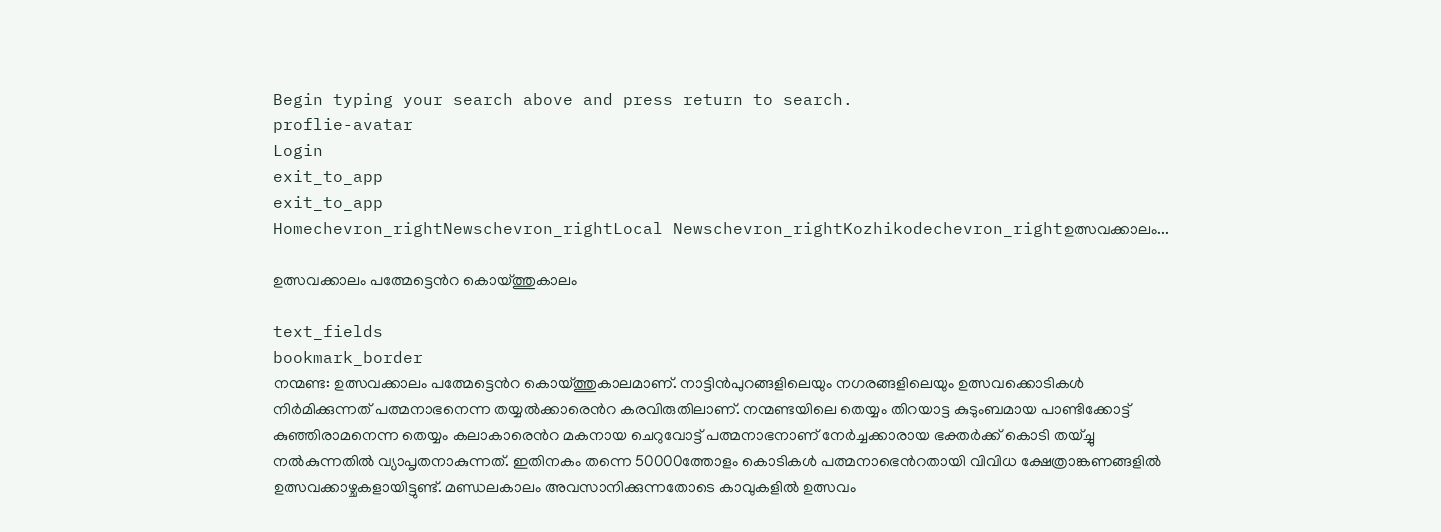Begin typing your search above and press return to search.
proflie-avatar
Login
exit_to_app
exit_to_app
Homechevron_rightNewschevron_rightLocal Newschevron_rightKozhikodechevron_rightഉത്സവക്കാലം...

ഉത്സവക്കാലം പത്മേട്ടെൻറ കൊയ്ത്തുകാലം

text_fields
bookmark_border
നന്മണ്ട: ഉത്സവക്കാലം പത്മേട്ടെൻറ കൊയ്ത്തുകാലമാണ്. നാട്ടിൻപുറങ്ങളിലെയും നഗരങ്ങളിലെയും ഉത്സവക്കൊടികൾ നിർമിക്കുന്നത് പത്മനാഭനെന്ന തയ്യൽക്കാരെൻറ കരവിരുതിലാണ്. നന്മണ്ടയിലെ തെയ്യം തിറയാട്ട കുടുംബമായ പാണ്ടിക്കോട്ട് കുഞ്ഞിരാമനെന്ന തെയ്യം കലാകാരെൻറ മകനായ ചെറുവോട്ട് പത്മനാഭനാണ് നേർച്ചക്കാരായ ഭക്തർക്ക് കൊടി തയ്ച്ചു നൽകുന്നതിൽ വ്യാപൃതനാകുന്നത്. ഇതിനകം തന്നെ 50000ത്തോളം കൊടികൾ പത്മനാഭ‍െൻറതായി വിവിധ ക്ഷേത്രാങ്കണങ്ങളിൽ ഉത്സവക്കാഴ്ചകളായിട്ടുണ്ട്. മണ്ഡലകാലം അവസാനിക്കുന്നതോടെ കാവുകളിൽ ഉത്സവം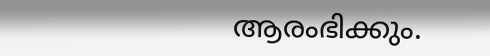ആരംഭിക്കും.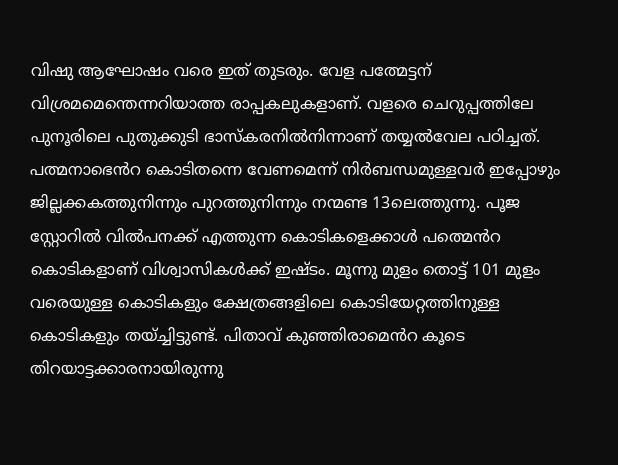വിഷു ആഘോഷം വരെ ഇത് തുടരും. വേള പത്മേട്ടന് വിശ്രമമെന്തെന്നറിയാത്ത രാപ്പകലുകളാണ്. വളരെ ചെറുപ്പത്തിലേ പുനൂരിലെ പുതുക്കുടി ഭാസ്കരനിൽനിന്നാണ് തയ്യൽവേല പഠിച്ചത്. പത്മനാഭെൻറ കൊടിതന്നെ വേണമെന്ന് നിർബന്ധമുള്ളവർ ഇപ്പോഴും ജില്ലക്കകത്തുനിന്നും പുറത്തുനിന്നും നന്മണ്ട 13ലെത്തുന്നു. പൂജ സ്റ്റോറിൽ വിൽപനക്ക് എത്തുന്ന കൊടികളെക്കാൾ പത്മെൻറ കൊടികളാണ് വിശ്വാസികൾക്ക് ഇഷ്ടം. മൂന്നു മുളം തൊട്ട് 101 മുളം വരെയുള്ള കൊടികളും ക്ഷേത്രങ്ങളിലെ കൊടിയേറ്റത്തിനുള്ള കൊടികളും തയ്ച്ചിട്ടുണ്ട്. പിതാവ് കുഞ്ഞിരാമെൻറ കൂടെ തിറയാട്ടക്കാരനായിരുന്നു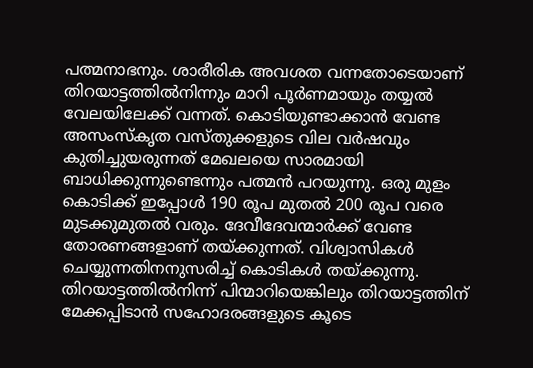പത്മനാഭനും. ശാരീരിക അവശത വന്നതോടെയാണ് തിറയാട്ടത്തിൽനിന്നും മാറി പൂർണമായും തയ്യൽ വേലയിലേക്ക് വന്നത്. കൊടിയുണ്ടാക്കാൻ വേണ്ട അസംസ്കൃത വസ്തുക്കളുടെ വില വർഷവും കുതിച്ചുയരുന്നത് മേഖലയെ സാരമായി ബാധിക്കുന്നുണ്ടെന്നും പത്മൻ പറയുന്നു. ഒരു മുളം കൊടിക്ക് ഇപ്പോൾ 190 രൂപ മുതൽ 200 രൂപ വരെ മുടക്കുമുതൽ വരും. ദേവീദേവന്മാർക്ക് വേണ്ട തോരണങ്ങളാണ് തയ്ക്കുന്നത്. വിശ്വാസികൾ ചെയ്യുന്നതിനനുസരിച്ച് കൊടികൾ തയ്ക്കുന്നു. തിറയാട്ടത്തിൽനിന്ന് പിന്മാറിയെങ്കിലും തിറയാട്ടത്തിന് മേക്കപ്പിടാൻ സഹോദരങ്ങളുടെ കൂടെ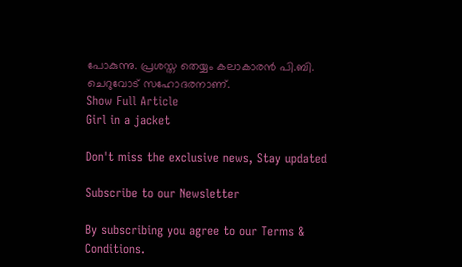പോകുന്നു. പ്രശസ്ത തെയ്യം കലാകാരൻ പി.ബി. ചെറുവോട് സഹോദരനാണ്.
Show Full Article
Girl in a jacket

Don't miss the exclusive news, Stay updated

Subscribe to our Newsletter

By subscribing you agree to our Terms & Conditions.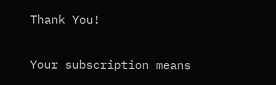Thank You!

Your subscription means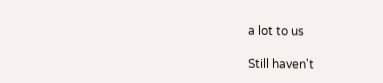a lot to us

Still haven't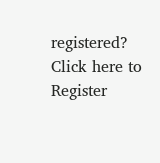registered? Click here to Register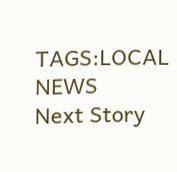TAGS:LOCAL NEWS
Next Story